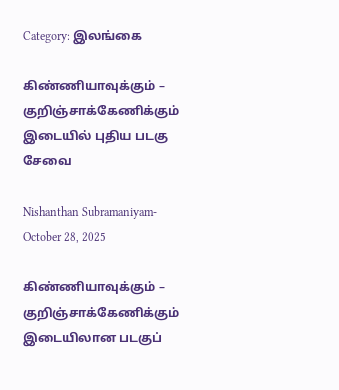Category: இலங்கை

கிண்ணியாவுக்கும் – குறிஞ்சாக்கேணிக்கும் இடையில் புதிய படகு சேவை

Nishanthan Subramaniyam- October 28, 2025

கிண்ணியாவுக்கும் – குறிஞ்சாக்கேணிக்கும் இடையிலான படகுப்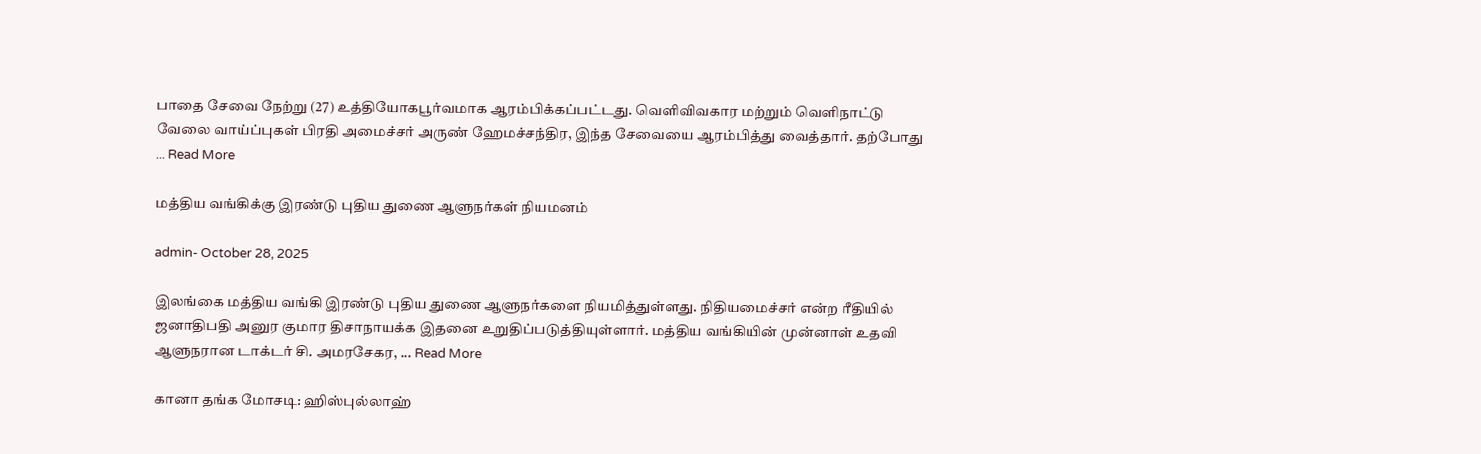பாதை சேவை நேற்று (27) உத்தியோகபூர்வமாக ஆரம்பிக்கப்பட்டது. வெளிவிவகார மற்றும் வெளிநாட்டு வேலை வாய்ப்புகள் பிரதி அமைச்சர் அருண் ஹேமச்சந்திர, இந்த சேவையை ஆரம்பித்து வைத்தார். தற்போது ... Read More

மத்திய வங்கிக்கு இரண்டு புதிய துணை ஆளுநர்கள் நியமனம்

admin- October 28, 2025

இலங்கை மத்திய வங்கி இரண்டு புதிய துணை ஆளுநர்களை நியமித்துள்ளது. நிதியமைச்சர் என்ற ரீதியில் ஜனாதிபதி அனுர குமார திசாநாயக்க இதனை உறுதிப்படுத்தியுள்ளார். மத்திய வங்கியின் முன்னாள் உதவி ஆளுநரான டாக்டர் சி. அமரசேகர, ... Read More

கானா தங்க மோசடி: ஹிஸ்புல்லாஹ்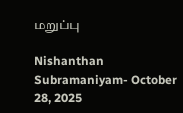மறுப்பு

Nishanthan Subramaniyam- October 28, 2025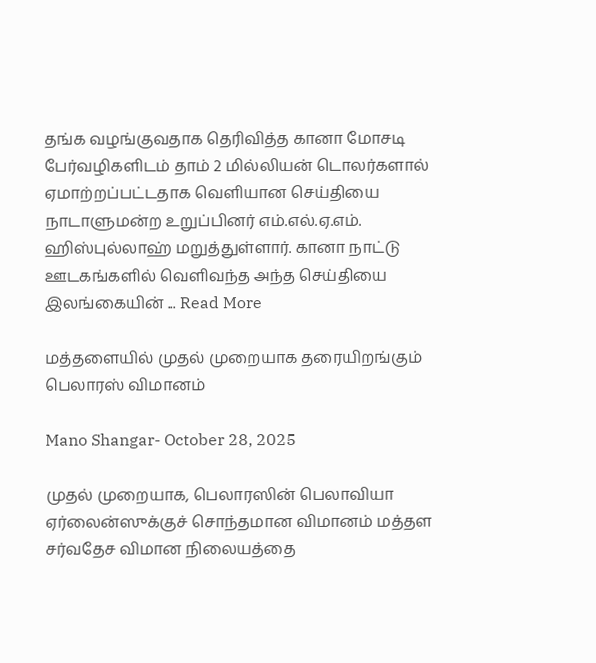தங்க வழங்குவதாக தெரிவித்த கானா மோசடி பேர்வழிகளிடம் தாம் 2 மில்லியன் டொலர்களால் ஏமாற்றப்பட்டதாக வெளியான செய்தியை நாடாளுமன்ற உறுப்பினர் எம்.எல்.ஏ.எம். ஹிஸ்புல்லாஹ் மறுத்துள்ளார். கானா நாட்டு ஊடகங்களில் வெளிவந்த அந்த செய்தியை இலங்கையின் ... Read More

மத்தளையில் முதல் முறையாக தரையிறங்கும் பெலாரஸ் விமானம்

Mano Shangar- October 28, 2025

முதல் முறையாக, பெலாரஸின் பெலாவியா ஏர்லைன்ஸுக்குச் சொந்தமான விமானம் மத்தள சர்வதேச விமான நிலையத்தை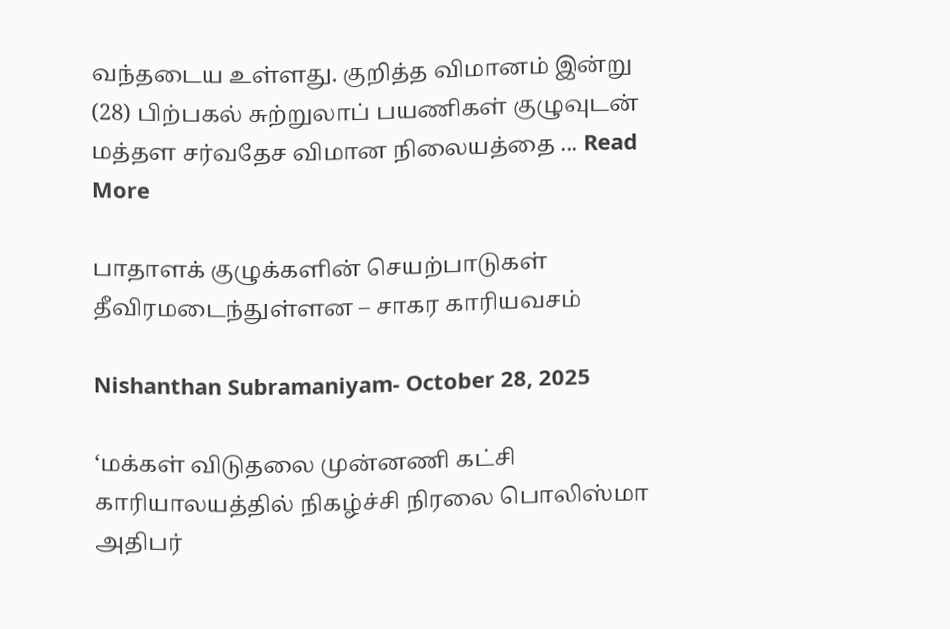வந்தடைய உள்ளது. குறித்த விமானம் இன்று (28) பிற்பகல் சுற்றுலாப் பயணிகள் குழுவுடன் மத்தள சர்வதேச விமான நிலையத்தை ... Read More

பாதாளக் குழுக்களின் செயற்பாடுகள் தீவிரமடைந்துள்ளன – சாகர காரியவசம்

Nishanthan Subramaniyam- October 28, 2025

‘மக்கள் விடுதலை முன்னணி கட்சி காரியாலயத்தில் நிகழ்ச்சி நிரலை பொலிஸ்மா அதிபர்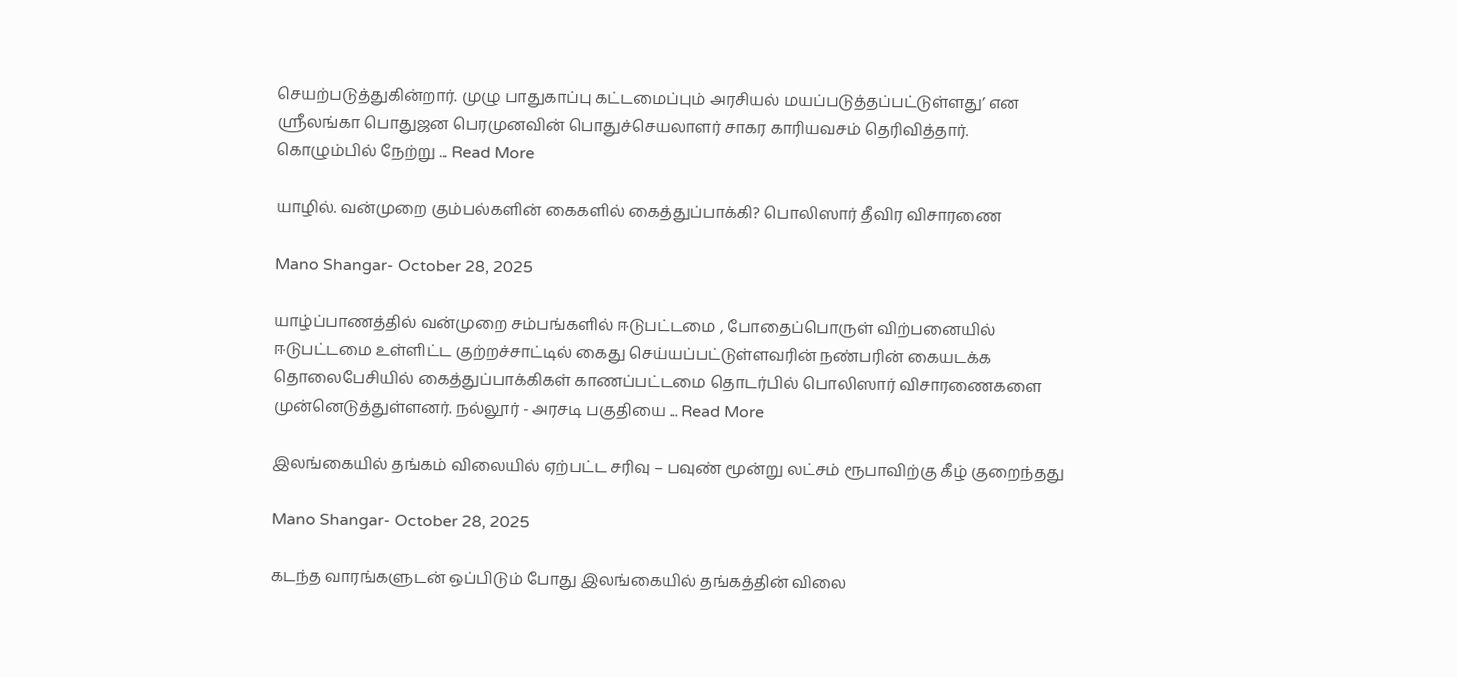செயற்படுத்துகின்றார். முழு பாதுகாப்பு கட்டமைப்பும் அரசியல் மயப்படுத்தப்பட்டுள்ளது’ என ஸ்ரீலங்கா பொதுஜன பெரமுனவின் பொதுச்செயலாளர் சாகர காரியவசம் தெரிவித்தார். கொழும்பில் நேற்று ... Read More

யாழில். வன்முறை கும்பல்களின் கைகளில் கைத்துப்பாக்கி? பொலிஸார் தீவிர விசாரணை

Mano Shangar- October 28, 2025

யாழ்ப்பாணத்தில் வன்முறை சம்பங்களில் ஈடுபட்டமை , போதைப்பொருள் விற்பனையில் ஈடுபட்டமை உள்ளிட்ட குற்றச்சாட்டில் கைது செய்யப்பட்டுள்ளவரின் நண்பரின் கையடக்க தொலைபேசியில் கைத்துப்பாக்கிகள் காணப்பட்டமை தொடர்பில் பொலிஸார் விசாரணைகளை முன்னெடுத்துள்ளனர். நல்லூர் - அரசடி பகுதியை ... Read More

இலங்கையில் தங்கம் விலையில் ஏற்பட்ட சரிவு – பவுண் மூன்று லட்சம் ரூபாவிற்கு கீழ் குறைந்தது

Mano Shangar- October 28, 2025

கடந்த வாரங்களுடன் ஒப்பிடும் போது இலங்கையில் தங்கத்தின் விலை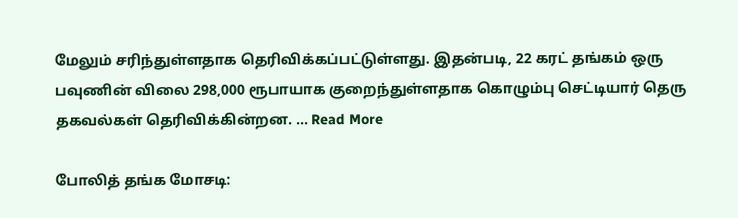மேலும் சரிந்துள்ளதாக தெரிவிக்கப்பட்டுள்ளது. இதன்படி, 22 கரட் தங்கம் ஒரு பவுணின் விலை 298,000 ரூபாயாக குறைந்துள்ளதாக கொழும்பு செட்டியார் தெரு தகவல்கள் தெரிவிக்கின்றன. ... Read More

போலித் தங்க மோசடி: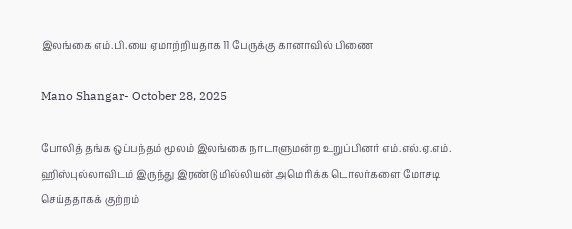இலங்கை எம்.பி.யை ஏமாற்றியதாக 11 பேருக்கு கானாவில் பிணை

Mano Shangar- October 28, 2025

போலித் தங்க ஒப்பந்தம் மூலம் இலங்கை நாடாளுமன்ற உறுப்பினர் எம்.எல்.ஏ.எம். ஹிஸ்புல்லாவிடம் இருந்து இரண்டு மில்லியன் அமெரிக்க டொலர்களை மோசடி செய்ததாகக் குற்றம்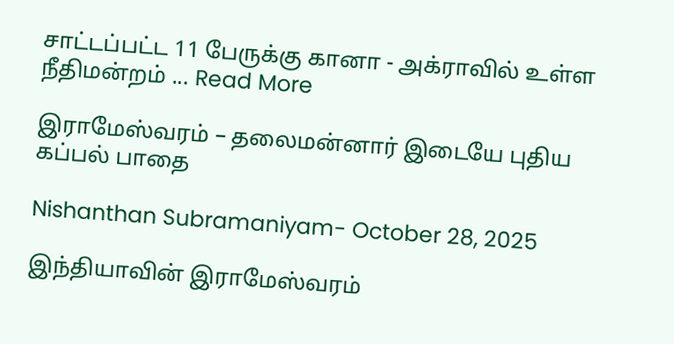சாட்டப்பட்ட 11 பேருக்கு கானா - அக்ராவில் உள்ள நீதிமன்றம் ... Read More

இராமேஸ்வரம் – தலைமன்னார் இடையே புதிய கப்பல் பாதை

Nishanthan Subramaniyam- October 28, 2025

இந்தியாவின் இராமேஸ்வரம்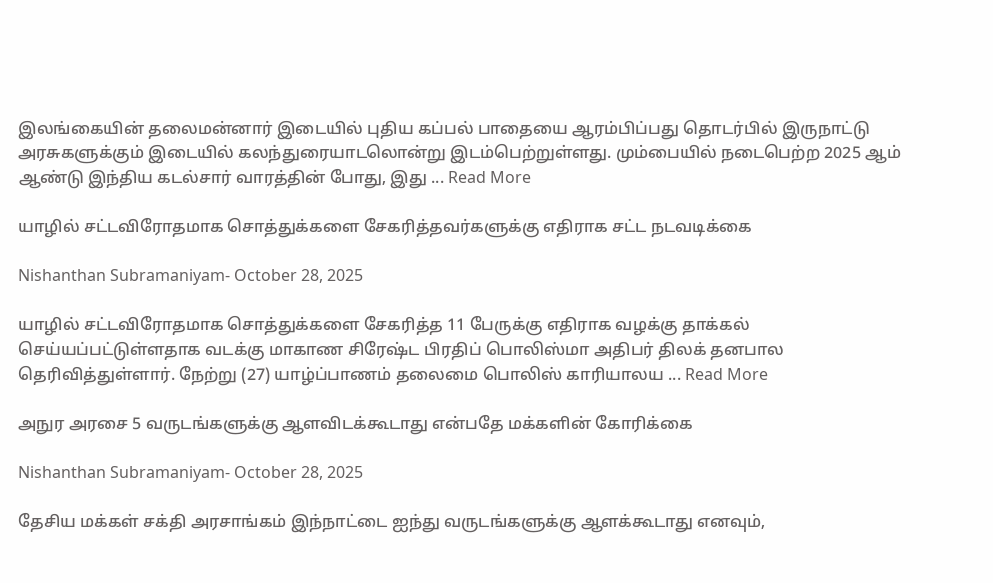இலங்கையின் தலைமன்னார் இடையில் புதிய கப்பல் பாதையை ஆரம்பிப்பது தொடர்பில் இருநாட்டு அரசுகளுக்கும் இடையில் கலந்துரையாடலொன்று இடம்பெற்றுள்ளது. மும்பையில் நடைபெற்ற 2025 ஆம் ஆண்டு இந்திய கடல்சார் வாரத்தின் போது, இது ... Read More

யாழில் சட்டவிரோதமாக சொத்துக்களை சேகரித்தவர்களுக்கு எதிராக சட்ட நடவடிக்கை

Nishanthan Subramaniyam- October 28, 2025

யாழில் சட்டவிரோதமாக சொத்துக்களை சேகரித்த 11 பேருக்கு எதிராக வழக்கு தாக்கல் செய்யப்பட்டுள்ளதாக வடக்கு மாகாண சிரேஷ்ட பிரதிப் பொலிஸ்மா அதிபர் திலக் தனபால தெரிவித்துள்ளார். நேற்று (27) யாழ்ப்பாணம் தலைமை பொலிஸ் காரியாலய ... Read More

அநுர அரசை 5 வருடங்களுக்கு ஆளவிடக்கூடாது என்பதே மக்களின் கோரிக்கை

Nishanthan Subramaniyam- October 28, 2025

தேசிய மக்கள் சக்தி அரசாங்கம் இந்நாட்டை ஐந்து வருடங்களுக்கு ஆளக்கூடாது எனவும்,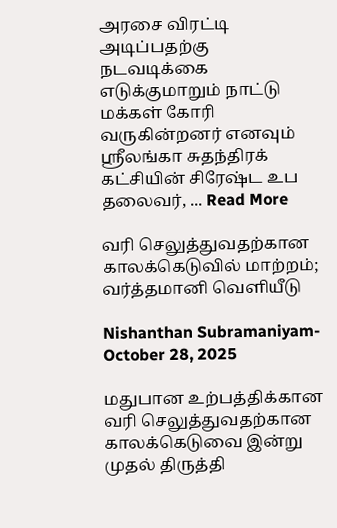அரசை விரட்டி அடிப்பதற்கு நடவடிக்கை எடுக்குமாறும் நாட்டு மக்கள் கோரி வருகின்றனர் எனவும் ஸ்ரீலங்கா சுதந்திரக் கட்சியின் சிரேஷ்ட உப தலைவர், ... Read More

வரி செலுத்துவதற்கான காலக்கெடுவில் மாற்றம்; வர்த்தமானி வெளியீடு

Nishanthan Subramaniyam- October 28, 2025

மதுபான உற்பத்திக்கான வரி செலுத்துவதற்கான காலக்கெடுவை இன்று முதல் திருத்தி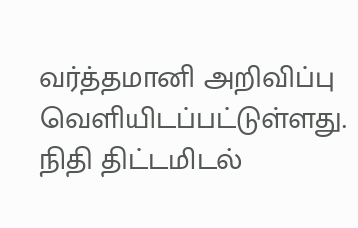வர்த்தமானி அறிவிப்பு வெளியிடப்பட்டுள்ளது. நிதி திட்டமிடல்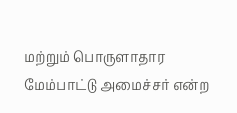மற்றும் பொருளாதார மேம்பாட்டு அமைச்சர் என்ற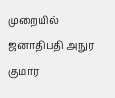முறையில் ஜனாதிபதி அநுர குமார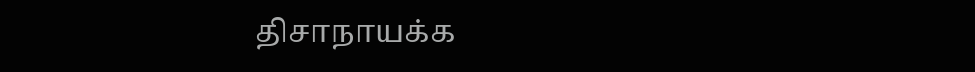திசாநாயக்க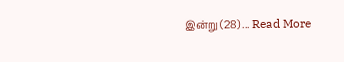இன்று (28) ... Read More